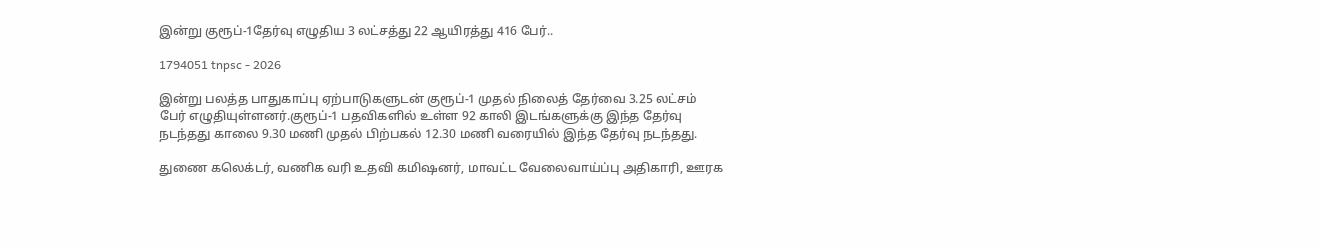இன்று குரூப்-1தேர்வு எழுதிய 3 லட்சத்து 22 ஆயிரத்து 416 பேர்..

1794051 tnpsc - 2026

இன்று பலத்த பாதுகாப்பு ஏற்பாடுகளுடன் குரூப்-1 முதல் நிலைத் தேர்வை 3.25 லட்சம் பேர் எழுதியுள்ளனர்.குரூப்-1 பதவிகளில் உள்ள 92 காலி இடங்களுக்கு இந்த தேர்வு நடந்தது காலை 9.30 மணி முதல் பிற்பகல் 12.30 மணி வரையில் இந்த தேர்வு நடந்தது.

துணை கலெக்டர், வணிக வரி உதவி கமிஷனர், மாவட்ட வேலைவாய்ப்பு அதிகாரி, ஊரக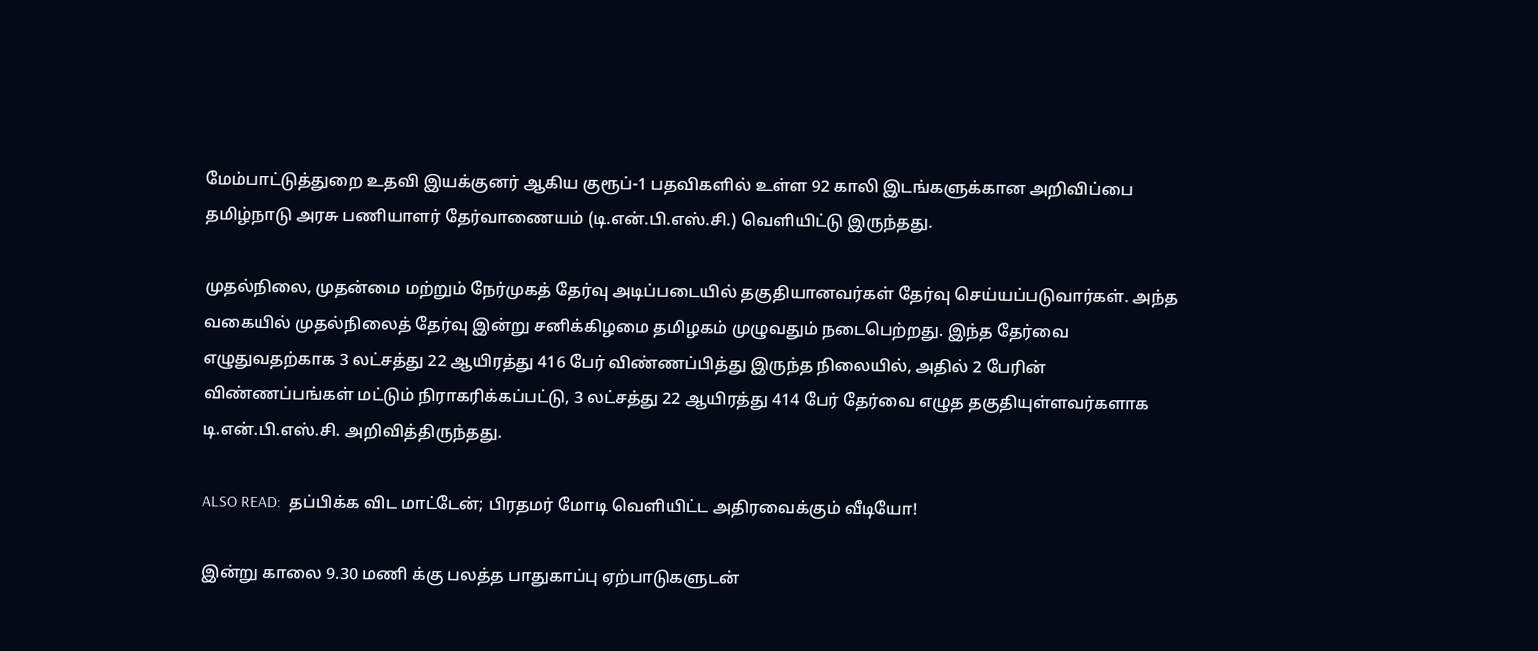மேம்பாட்டுத்துறை உதவி இயக்குனர் ஆகிய குரூப்-1 பதவிகளில் உள்ள 92 காலி இடங்களுக்கான அறிவிப்பை தமிழ்நாடு அரசு பணியாளர் தேர்வாணையம் (டி.என்.பி.எஸ்.சி.) வெளியிட்டு இருந்தது.

முதல்நிலை, முதன்மை மற்றும் நேர்முகத் தேர்வு அடிப்படையில் தகுதியானவர்கள் தேர்வு செய்யப்படுவார்கள். அந்த வகையில் முதல்நிலைத் தேர்வு இன்று சனிக்கிழமை தமிழகம் முழுவதும் நடைபெற்றது. இந்த தேர்வை எழுதுவதற்காக 3 லட்சத்து 22 ஆயிரத்து 416 பேர் விண்ணப்பித்து இருந்த நிலையில், அதில் 2 பேரின் விண்ணப்பங்கள் மட்டும் நிராகரிக்கப்பட்டு, 3 லட்சத்து 22 ஆயிரத்து 414 பேர் தேர்வை எழுத தகுதியுள்ளவர்களாக டி.என்.பி.எஸ்.சி. அறிவித்திருந்தது.

ALSO READ:  தப்பிக்க விட மாட்டேன்; பிரதமர் மோடி வெளியிட்ட அதிரவைக்கும் வீடியோ!

இன்று காலை 9.30 மணி க்கு பலத்த பாதுகாப்பு ஏற்பாடுகளுடன்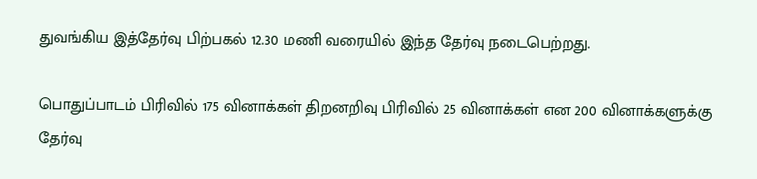துவங்கிய இத்தேர்வு பிற்பகல் 12.30 மணி வரையில் இந்த தேர்வு நடைபெற்றது.

பொதுப்பாடம் பிரிவில் 175 வினாக்கள் திறனறிவு பிரிவில் 25 வினாக்கள் என 200 வினாக்களுக்கு தேர்வு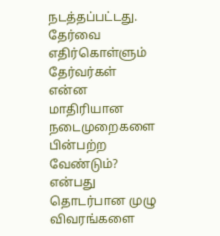நடத்தப்பட்டது. தேர்வை எதிர்கொள்ளும் தேர்வர்கள் என்ன மாதிரியான நடைமுறைகளை பின்பற்ற வேண்டும்? என்பது தொடர்பான முழு விவரங்களை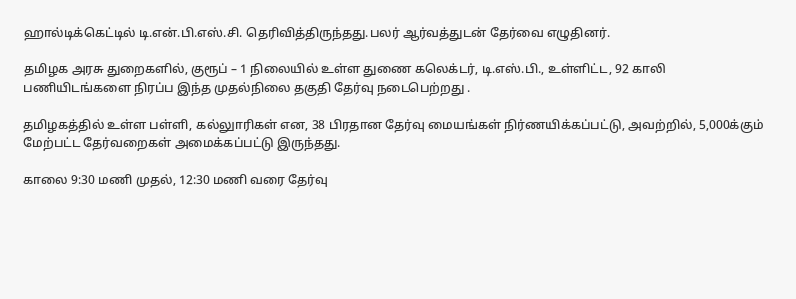ஹால்டிக்கெட்டில் டி.என்.பி.எஸ்.சி. தெரிவித்திருந்தது.பலர் ஆர்வத்துடன் தேர்வை எழுதினர்.

தமிழக அரசு துறைகளில், குரூப் – 1 நிலையில் உள்ள துணை கலெக்டர், டி.எஸ்.பி., உள்ளிட்ட, 92 காலி பணியிடங்களை நிரப்ப‌ இந்த முதல்நிலை தகுதி தேர்வு நடைபெற்றது .

தமிழகத்தில் உள்ள பள்ளி, கல்லுாரிகள் என, 38 பிரதான தேர்வு மையங்கள் நிர்ணயிக்கப்பட்டு, அவற்றில், 5,000க்கும் மேற்பட்ட தேர்வறைகள் அமைக்கப்பட்டு இருந்தது.

காலை 9:30 மணி முதல், 12:30 மணி வரை தேர்வு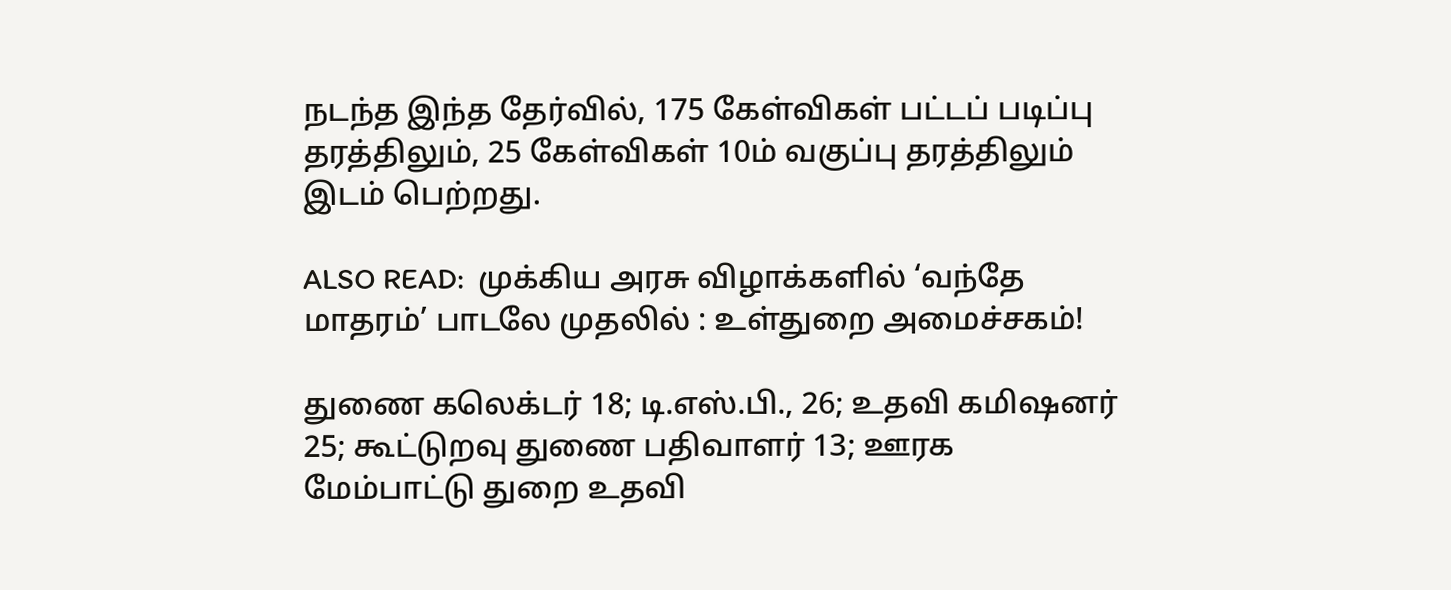நடந்த இந்த தேர்வில், 175 கேள்விகள் பட்டப் படிப்பு தரத்திலும், 25 கேள்விகள் 10ம் வகுப்பு தரத்திலும் இடம் பெற்றது.

ALSO READ:  முக்கிய அரசு விழாக்களில் ‘வந்தே மாதரம்’ பாடலே முதலில் : உள்துறை அமைச்சகம்!

துணை கலெக்டர் 18; டி.எஸ்.பி., 26; உதவி கமிஷனர் 25; கூட்டுறவு துணை பதிவாளர் 13; ஊரக மேம்பாட்டு துறை உதவி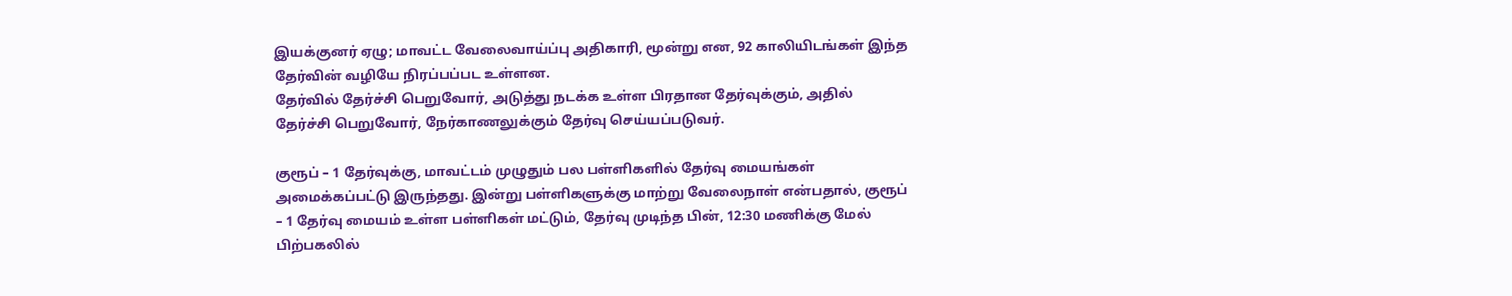இயக்குனர் ஏழு; மாவட்ட வேலைவாய்ப்பு அதிகாரி, மூன்று என, 92 காலியிடங்கள் இந்த தேர்வின் வழியே நிரப்பப்பட உள்ளன.
தேர்வில் தேர்ச்சி பெறுவோர், அடுத்து நடக்க உள்ள பிரதான தேர்வுக்கும், அதில் தேர்ச்சி பெறுவோர், நேர்காணலுக்கும் தேர்வு செய்யப்படுவர்.

குரூப் – 1 தேர்வுக்கு, மாவட்டம் முழுதும் பல பள்ளிகளில் தேர்வு மையங்கள் அமைக்கப்பட்டு இருந்தது. இன்று பள்ளிகளுக்கு மாற்று வேலைநாள் என்பதால், குரூப் – 1 தேர்வு மையம் உள்ள பள்ளிகள் மட்டும், தேர்வு முடிந்த பின், 12:30 மணிக்கு மேல் பிற்பகலில்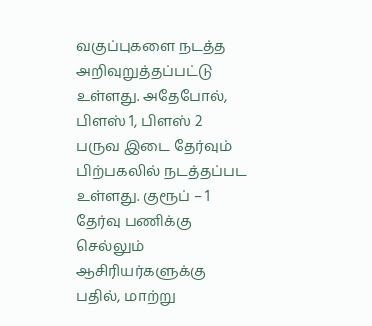வகுப்புகளை நடத்த அறிவுறுத்தப்பட்டு உள்ளது. அதேபோல், பிளஸ் 1, பிளஸ் 2 பருவ இடை தேர்வும் பிற்பகலில் நடத்தப்பட உள்ளது. குரூப் – 1 தேர்வு பணிக்கு செல்லும் ஆசிரியர்களுக்கு பதில், மாற்று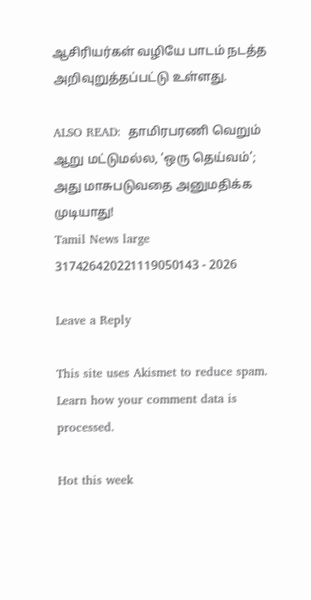ஆசிரியர்கள் வழியே பாடம் நடத்த அறிவுறுத்தப்பட்டு உள்ளது.

ALSO READ:  தாமிரபரணி வெறும் ஆறு மட்டுமல்ல, ‘ஒரு தெய்வம்’; அது மாசுபடுவதை அனுமதிக்க முடியாது!
Tamil News large 317426420221119050143 - 2026

Leave a Reply

This site uses Akismet to reduce spam. Learn how your comment data is processed.

Hot this week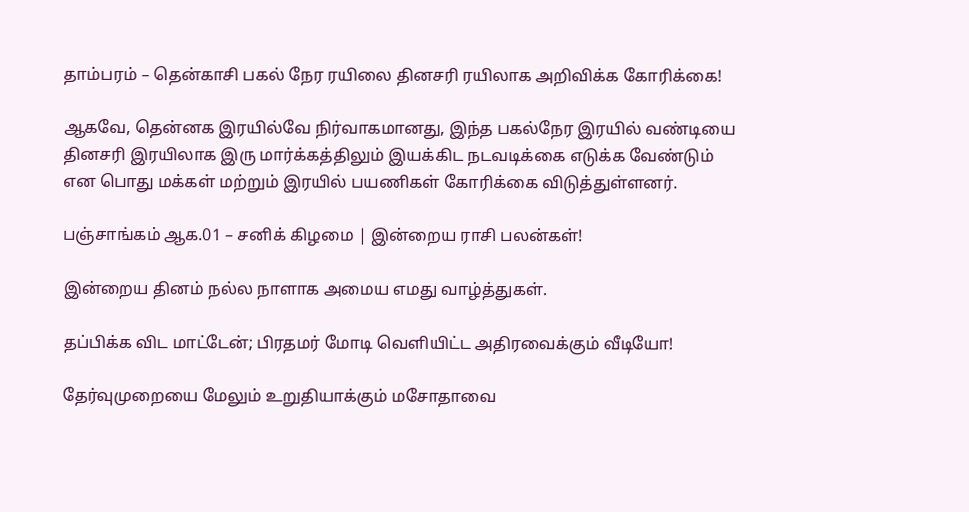தாம்பரம் – தென்காசி பகல் நேர ரயிலை தினசரி ரயிலாக அறிவிக்க கோரிக்கை!

ஆகவே, தென்னக இரயில்வே நிர்வாகமானது, இந்த பகல்நேர இரயில் வண்டியை தினசரி இரயிலாக இரு மார்க்கத்திலும் இயக்கிட நடவடிக்கை எடுக்க வேண்டும் என பொது மக்கள் மற்றும் இரயில் பயணிகள் கோரிக்கை விடுத்துள்ளனர்.

பஞ்சாங்கம் ஆக.01 – சனிக் கிழமை | இன்றைய ராசி பலன்கள்!

இன்றைய தினம் நல்ல நாளாக அமைய எமது வாழ்த்துகள்.

தப்பிக்க விட மாட்டேன்; பிரதமர் மோடி வெளியிட்ட அதிரவைக்கும் வீடியோ!

தேர்வுமுறையை மேலும் உறுதியாக்கும் மசோதாவை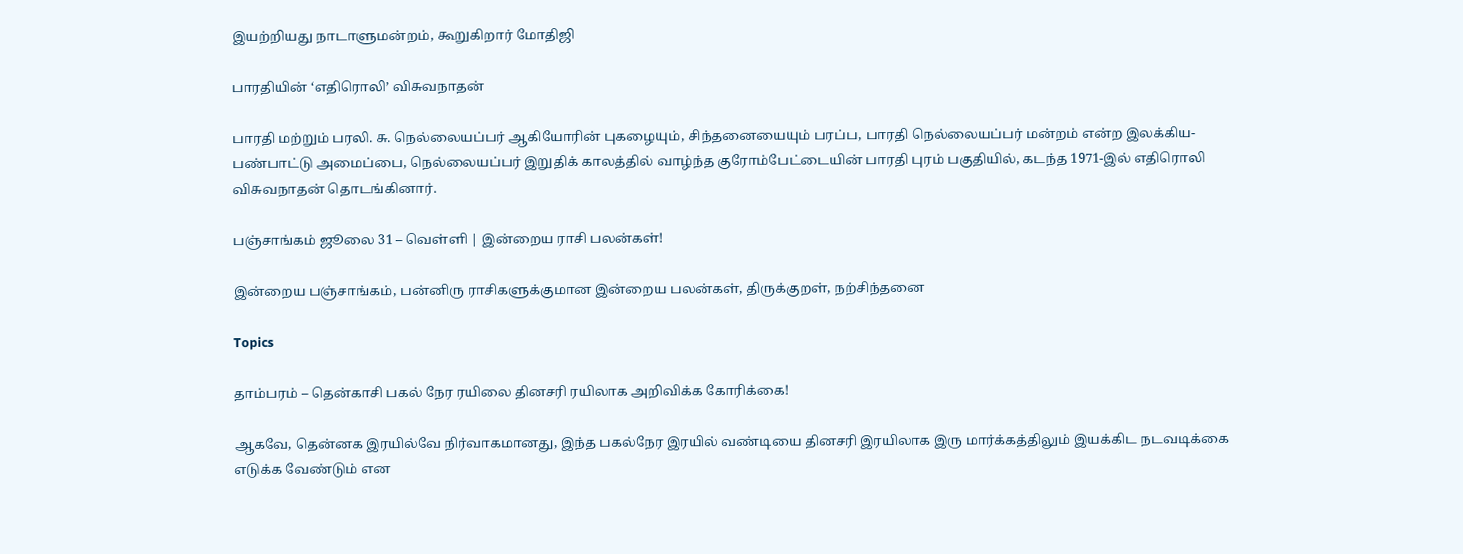இயற்றியது நாடாளுமன்றம், கூறுகிறார் மோதிஜி

பாரதியின் ‘எதிரொலி’ விசுவநாதன்

பாரதி மற்றும் பரலி. சு. நெல்லையப்பர் ஆகியோரின் புகழையும், சிந்தனையையும் பரப்ப, பாரதி நெல்லையப்பர் மன்றம் என்ற இலக்கிய- பண்பாட்டு அமைப்பை, நெல்லையப்பர் இறுதிக் காலத்தில் வாழ்ந்த குரோம்பேட்டையின் பாரதி புரம் பகுதியில், கடந்த 1971-இல் எதிரொலி விசுவநாதன் தொடங்கினார்.

பஞ்சாங்கம் ஜூலை 31 – வெள்ளி | இன்றைய ராசி பலன்கள்!

இன்றைய பஞ்சாங்கம், பன்னிரு ராசிகளுக்குமான இன்றைய பலன்கள், திருக்குறள், நற்சிந்தனை

Topics

தாம்பரம் – தென்காசி பகல் நேர ரயிலை தினசரி ரயிலாக அறிவிக்க கோரிக்கை!

ஆகவே, தென்னக இரயில்வே நிர்வாகமானது, இந்த பகல்நேர இரயில் வண்டியை தினசரி இரயிலாக இரு மார்க்கத்திலும் இயக்கிட நடவடிக்கை எடுக்க வேண்டும் என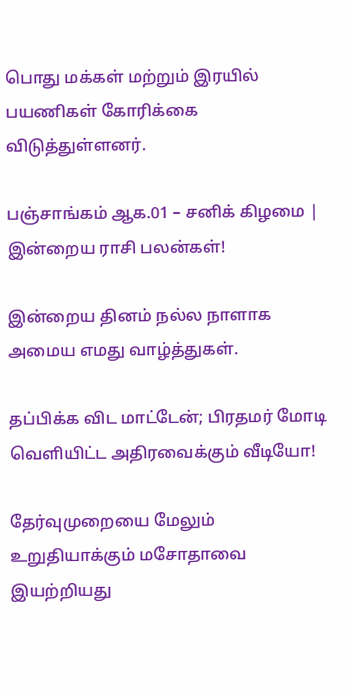பொது மக்கள் மற்றும் இரயில் பயணிகள் கோரிக்கை விடுத்துள்ளனர்.

பஞ்சாங்கம் ஆக.01 – சனிக் கிழமை | இன்றைய ராசி பலன்கள்!

இன்றைய தினம் நல்ல நாளாக அமைய எமது வாழ்த்துகள்.

தப்பிக்க விட மாட்டேன்; பிரதமர் மோடி வெளியிட்ட அதிரவைக்கும் வீடியோ!

தேர்வுமுறையை மேலும் உறுதியாக்கும் மசோதாவை இயற்றியது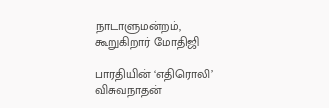நாடாளுமன்றம், கூறுகிறார் மோதிஜி

பாரதியின் ‘எதிரொலி’ விசுவநாதன்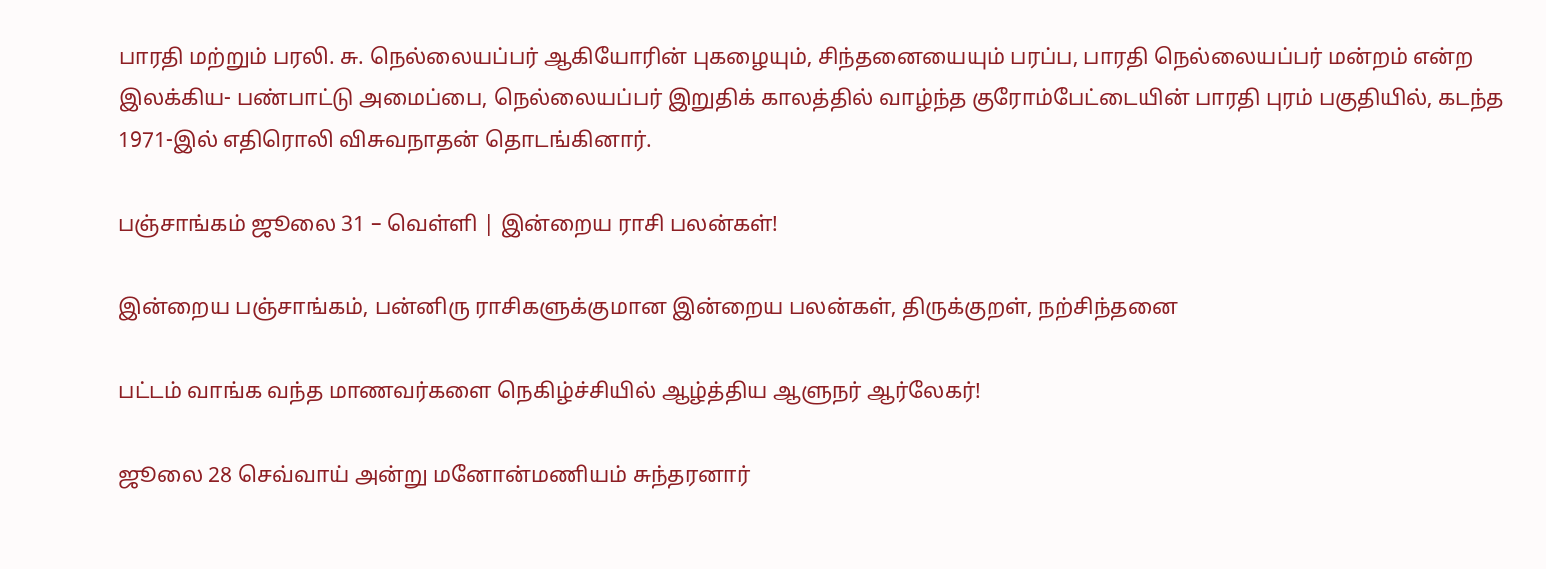பாரதி மற்றும் பரலி. சு. நெல்லையப்பர் ஆகியோரின் புகழையும், சிந்தனையையும் பரப்ப, பாரதி நெல்லையப்பர் மன்றம் என்ற இலக்கிய- பண்பாட்டு அமைப்பை, நெல்லையப்பர் இறுதிக் காலத்தில் வாழ்ந்த குரோம்பேட்டையின் பாரதி புரம் பகுதியில், கடந்த 1971-இல் எதிரொலி விசுவநாதன் தொடங்கினார்.

பஞ்சாங்கம் ஜூலை 31 – வெள்ளி | இன்றைய ராசி பலன்கள்!

இன்றைய பஞ்சாங்கம், பன்னிரு ராசிகளுக்குமான இன்றைய பலன்கள், திருக்குறள், நற்சிந்தனை

பட்டம் வாங்க வந்த மாணவர்களை நெகிழ்ச்சியில் ஆழ்த்திய ஆளுநர் ஆர்லேகர்!

ஜூலை 28 செவ்வாய் அன்று மனோன்மணியம் சுந்தரனார்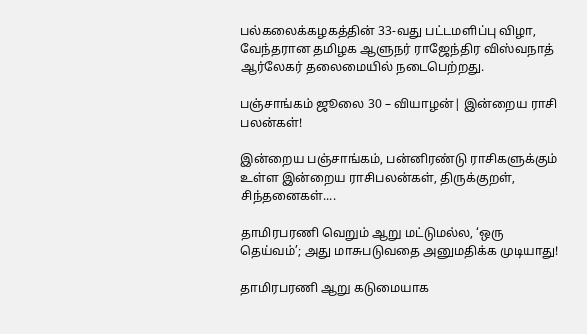பல்கலைக்கழகத்தின் 33-வது பட்டமளிப்பு விழா, வேந்தரான தமிழக ஆளுநர் ராஜேந்திர விஸ்வநாத் ஆர்லேகர் தலைமையில் நடைபெற்றது.

பஞ்சாங்கம் ஜூலை 30 – வியாழன்| இன்றைய ராசி பலன்கள்!

இன்றைய பஞ்சாங்கம், பன்னிரண்டு ராசிகளுக்கும் உள்ள இன்றைய ராசிபலன்கள், திருக்குறள், சிந்தனைகள்....

தாமிரபரணி வெறும் ஆறு மட்டுமல்ல, ‘ஒரு தெய்வம்’; அது மாசுபடுவதை அனுமதிக்க முடியாது!

தாமிரபரணி ஆறு கடுமையாக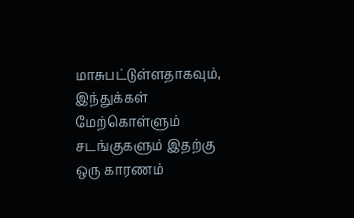மாசுபட்டுள்ளதாகவும், இந்துக்கள் மேற்கொள்ளும் சடங்குகளும் இதற்கு ஒரு காரணம்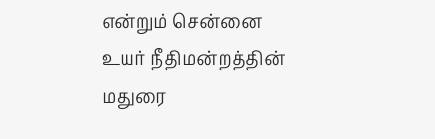என்றும் சென்னை உயர் நீதிமன்றத்தின் மதுரை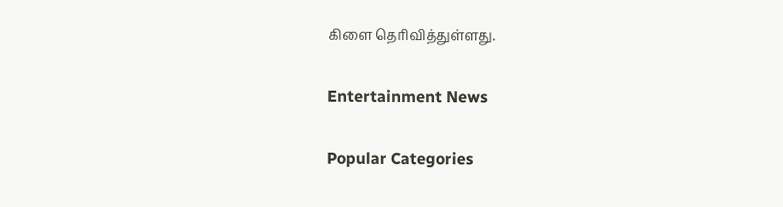கிளை தெரிவித்துள்ளது.

Entertainment News

Popular Categories